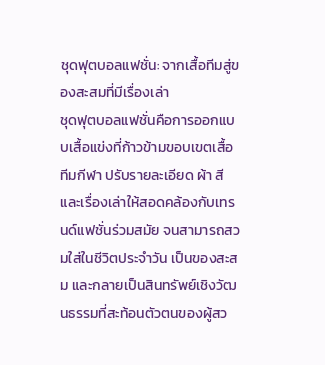ชุดฟุตบอลแฟชั่น: จากเสื้อทีมสู่ของสะสมที่มีเรื่องเล่า
ชุดฟุตบอลแฟชั่นคือการออกแบบเสื้อแข่งที่ก้าวข้ามขอบเขตเสื้อทีมกีฬา ปรับรายละเอียด ผ้า สี และเรื่องเล่าให้สอดคล้องกับเทรนด์แฟชั่นร่วมสมัย จนสามารถสวมใส่ในชีวิตประจำวัน เป็นของสะสม และกลายเป็นสินทรัพย์เชิงวัฒนธรรมที่สะท้อนตัวตนของผู้สว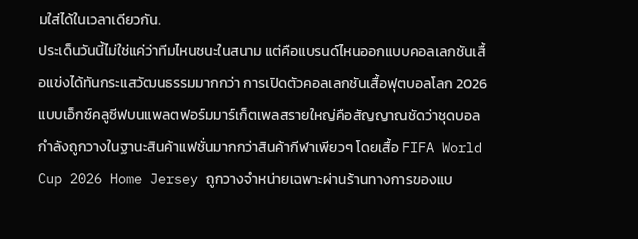มใส่ได้ในเวลาเดียวกัน.
ประเด็นวันนี้ไม่ใช่แค่ว่าทีมไหนชนะในสนาม แต่คือแบรนด์ไหนออกแบบคอลเลกชันเสื้อแข่งได้ทันกระแสวัฒนธรรมมากกว่า การเปิดตัวคอลเลกชันเสื้อฟุตบอลโลก 2026 แบบเอ็กซ์คลูซีฟบนแพลตฟอร์มมาร์เก็ตเพลสรายใหญ่คือสัญญาณชัดว่าชุดบอลกำลังถูกวางในฐานะสินค้าแฟชั่นมากกว่าสินค้ากีฬาเพียวๆ โดยเสื้อ FIFA World Cup 2026 Home Jersey ถูกวางจำหน่ายเฉพาะผ่านร้านทางการของแบ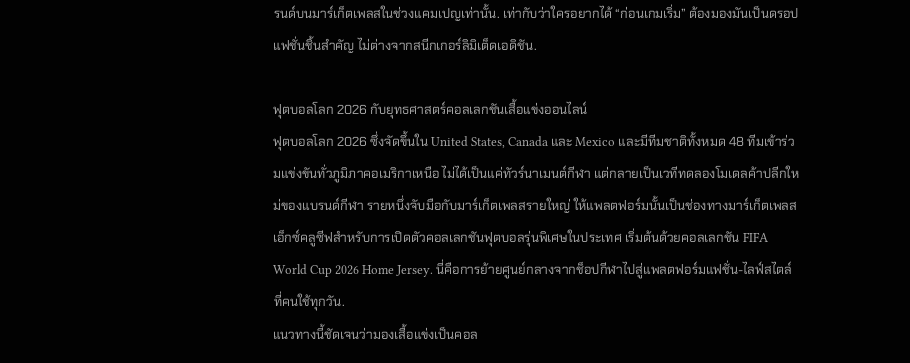รนด์บนมาร์เก็ตเพลสในช่วงแคมเปญเท่านั้น. เท่ากับว่าใครอยากได้ “ก่อนเกมเริ่ม” ต้องมองมันเป็นดรอปแฟชั่นชิ้นสำคัญ ไม่ต่างจากสนีกเกอร์ลิมิเต็ดเอดิชัน.

ฟุตบอลโลก 2026 กับยุทธศาสตร์คอลเลกชันเสื้อแข่งออนไลน์
ฟุตบอลโลก 2026 ซึ่งจัดขึ้นใน United States, Canada และ Mexico และมีทีมชาติทั้งหมด 48 ทีมเข้าร่วมแข่งขันทั่วภูมิภาคอเมริกาเหนือ ไม่ได้เป็นแค่ทัวร์นาเมนต์กีฬา แต่กลายเป็นเวทีทดลองโมเดลค้าปลีกใหม่ของแบรนด์กีฬา รายหนึ่งจับมือกับมาร์เก็ตเพลสรายใหญ่ ให้แพลตฟอร์มนั้นเป็นช่องทางมาร์เก็ตเพลสเอ็กซ์คลูซีฟสำหรับการเปิดตัวคอลเลกชันฟุตบอลรุ่นพิเศษในประเทศ เริ่มต้นด้วยคอลเลกชัน FIFA World Cup 2026 Home Jersey. นี่คือการย้ายศูนย์กลางจากช็อปกีฬาไปสู่แพลตฟอร์มแฟชั่น-ไลฟ์สไตล์ที่คนใช้ทุกวัน.
แนวทางนี้ชัดเจนว่ามองเสื้อแข่งเป็นคอล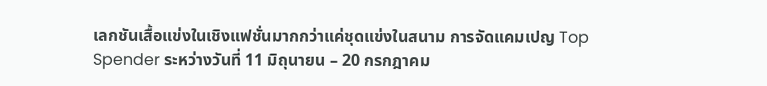เลกชันเสื้อแข่งในเชิงแฟชั่นมากกว่าแค่ชุดแข่งในสนาม การจัดแคมเปญ Top Spender ระหว่างวันที่ 11 มิถุนายน – 20 กรกฎาคม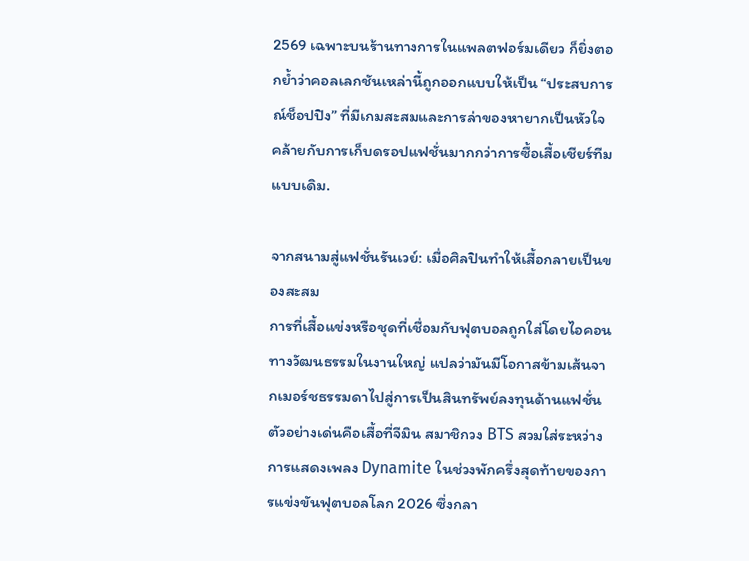2569 เฉพาะบนร้านทางการในแพลตฟอร์มเดียว ก็ยิ่งตอกย้ำว่าคอลเลกชันเหล่านี้ถูกออกแบบให้เป็น “ประสบการณ์ช็อปปิง” ที่มีเกมสะสมและการล่าของหายากเป็นหัวใจ คล้ายกับการเก็บดรอปแฟชั่นมากกว่าการซื้อเสื้อเชียร์ทีมแบบเดิม.

จากสนามสู่แฟชั่นรันเวย์: เมื่อศิลปินทำให้เสื้อกลายเป็นของสะสม
การที่เสื้อแข่งหรือชุดที่เชื่อมกับฟุตบอลถูกใส่โดยไอคอนทางวัฒนธรรมในงานใหญ่ แปลว่ามันมีโอกาสข้ามเส้นจากเมอร์ชธรรมดาไปสู่การเป็นสินทรัพย์ลงทุนด้านแฟชั่น ตัวอย่างเด่นคือเสื้อที่จีมิน สมาชิกวง BTS สวมใส่ระหว่างการแสดงเพลง Dynamite ในช่วงพักครึ่งสุดท้ายของการแข่งขันฟุตบอลโลก 2026 ซึ่งกลา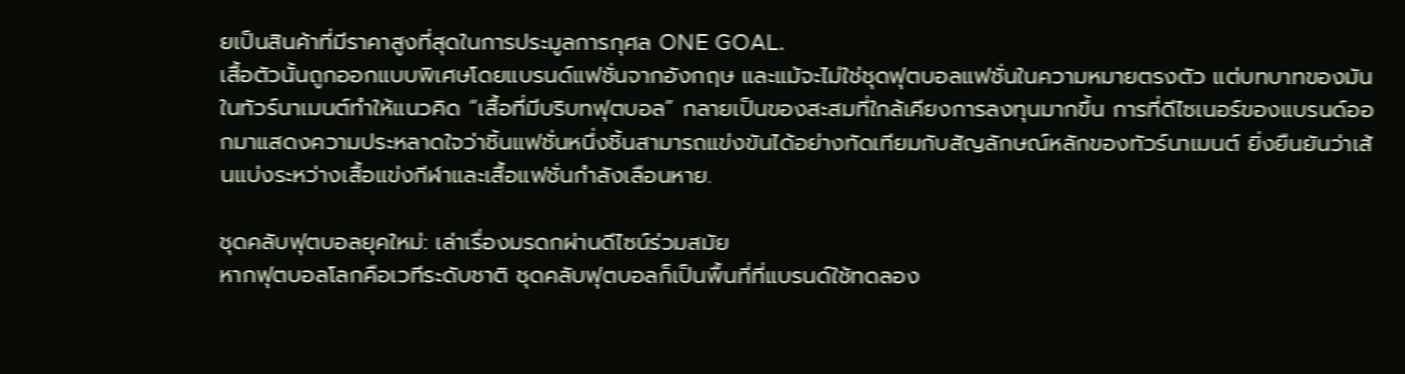ยเป็นสินค้าที่มีราคาสูงที่สุดในการประมูลการกุศล ONE GOAL.
เสื้อตัวนั้นถูกออกแบบพิเศษโดยแบรนด์แฟชั่นจากอังกฤษ และแม้จะไม่ใช่ชุดฟุตบอลแฟชั่นในความหมายตรงตัว แต่บทบาทของมันในทัวร์นาเมนต์ทำให้แนวคิด “เสื้อที่มีบริบทฟุตบอล” กลายเป็นของสะสมที่ใกล้เคียงการลงทุนมากขึ้น การที่ดีไซเนอร์ของแบรนด์ออกมาแสดงความประหลาดใจว่าชิ้นแฟชั่นหนึ่งชิ้นสามารถแข่งขันได้อย่างทัดเทียมกับสัญลักษณ์หลักของทัวร์นาเมนต์ ยิ่งยืนยันว่าเส้นแบ่งระหว่างเสื้อแข่งกีฬาและเสื้อแฟชั่นกำลังเลือนหาย.

ชุดคลับฟุตบอลยุคใหม่: เล่าเรื่องมรดกผ่านดีไซน์ร่วมสมัย
หากฟุตบอลโลกคือเวทีระดับชาติ ชุดคลับฟุตบอลก็เป็นพื้นที่ที่แบรนด์ใช้ทดลอง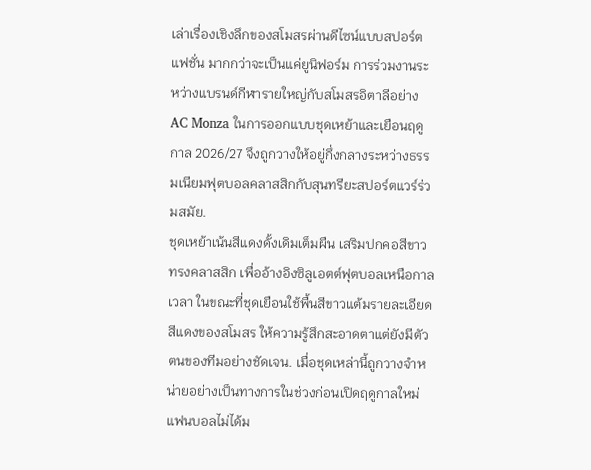เล่าเรื่องเชิงลึกของสโมสรผ่านดีไซน์แบบสปอร์ตแฟชั่น มากกว่าจะเป็นแค่ยูนิฟอร์ม การร่วมงานระหว่างแบรนด์กีฬารายใหญ่กับสโมสรอิตาลีอย่าง AC Monza ในการออกแบบชุดเหย้าและเยือนฤดูกาล 2026/27 จึงถูกวางให้อยู่กึ่งกลางระหว่างธรรมเนียมฟุตบอลคลาสสิกกับสุนทรียะสปอร์ตแวร์ร่วมสมัย.
ชุดเหย้าเน้นสีแดงดั้งเดิมเต็มผืน เสริมปกคอสีขาวทรงคลาสสิก เพื่ออ้างอิงซิลูเอตต์ฟุตบอลเหนือกาลเวลา ในขณะที่ชุดเยือนใช้พื้นสีขาวแต้มรายละเอียดสีแดงของสโมสร ให้ความรู้สึกสะอาดตาแต่ยังมีตัวตนของทีมอย่างชัดเจน. เมื่อชุดเหล่านี้ถูกวางจำหน่ายอย่างเป็นทางการในช่วงก่อนเปิดฤดูกาลใหม่ แฟนบอลไม่ได้ม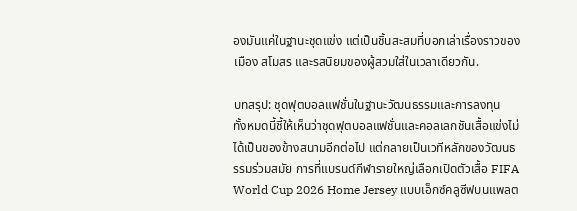องมันแค่ในฐานะชุดแข่ง แต่เป็นชิ้นสะสมที่บอกเล่าเรื่องราวของเมือง สโมสร และรสนิยมของผู้สวมใส่ในเวลาเดียวกัน.

บทสรุป: ชุดฟุตบอลแฟชั่นในฐานะวัฒนธรรมและการลงทุน
ทั้งหมดนี้ชี้ให้เห็นว่าชุดฟุตบอลแฟชั่นและคอลเลกชันเสื้อแข่งไม่ได้เป็นของข้างสนามอีกต่อไป แต่กลายเป็นเวทีหลักของวัฒนธรรมร่วมสมัย การที่แบรนด์กีฬารายใหญ่เลือกเปิดตัวเสื้อ FIFA World Cup 2026 Home Jersey แบบเอ็กซ์คลูซีฟบนแพลต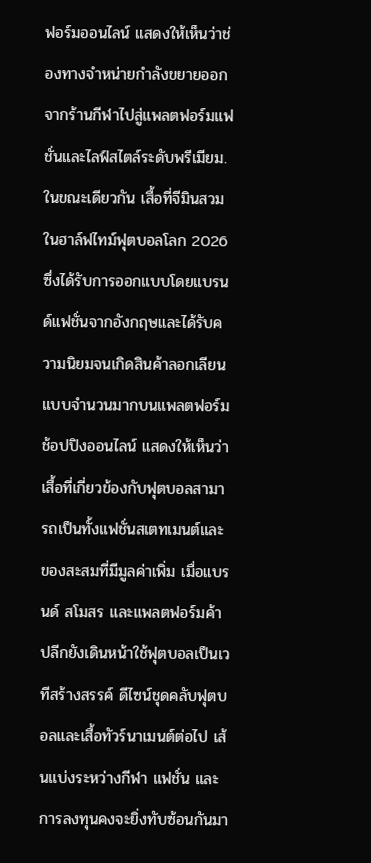ฟอร์มออนไลน์ แสดงให้เห็นว่าช่องทางจำหน่ายกำลังขยายออกจากร้านกีฬาไปสู่แพลตฟอร์มแฟชั่นและไลฟ์สไตล์ระดับพรีเมียม.
ในขณะเดียวกัน เสื้อที่จีมินสวมในฮาล์ฟไทม์ฟุตบอลโลก 2026 ซึ่งได้รับการออกแบบโดยแบรนด์แฟชั่นจากอังกฤษและได้รับความนิยมจนเกิดสินค้าลอกเลียนแบบจำนวนมากบนแพลตฟอร์มช้อปปิงออนไลน์ แสดงให้เห็นว่าเสื้อที่เกี่ยวข้องกับฟุตบอลสามารถเป็นทั้งแฟชั่นสเตทเมนต์และของสะสมที่มีมูลค่าเพิ่ม เมื่อแบรนด์ สโมสร และแพลตฟอร์มค้าปลีกยังเดินหน้าใช้ฟุตบอลเป็นเวทีสร้างสรรค์ ดีไซน์ชุดคลับฟุตบอลและเสื้อทัวร์นาเมนต์ต่อไป เส้นแบ่งระหว่างกีฬา แฟชั่น และการลงทุนคงจะยิ่งทับซ้อนกันมา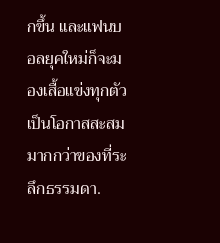กขึ้น และแฟนบอลยุคใหม่ก็จะมองเสื้อแข่งทุกตัวเป็นโอกาสสะสมมากกว่าของที่ระลึกธรรมดา.